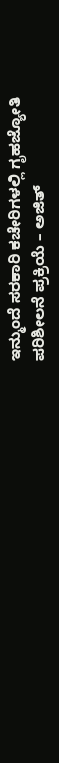ಇನ್ಮುಂದೆ ಸರಕಾರಿ ಕಚೇರಿಗಳಲ್ಲಿ ಗೃಹಜ್ಯೋತಿ ಪರಿಶೀಲನೆ ಪ್ರಕ್ರಿಯೆ – ಅಜಿತ್‌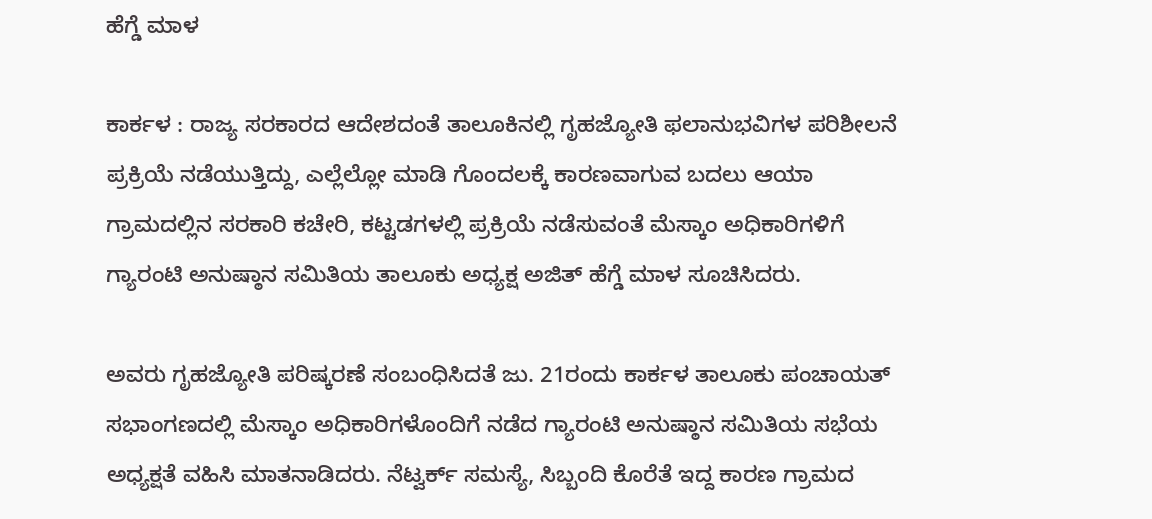ಹೆಗ್ಡೆ ಮಾಳ

ಕಾರ್ಕಳ : ರಾಜ್ಯ ಸರಕಾರದ ಆದೇಶದಂತೆ ತಾಲೂಕಿನಲ್ಲಿ ಗೃಹಜ್ಯೋತಿ ಫಲಾನುಭವಿಗಳ ಪರಿಶೀಲನೆ ಪ್ರಕ್ರಿಯೆ ನಡೆಯುತ್ತಿದ್ದು, ಎಲ್ಲೆಲ್ಲೋ ಮಾಡಿ ಗೊಂದಲಕ್ಕೆ ಕಾರಣವಾಗುವ ಬದಲು ಆಯಾ ಗ್ರಾಮದಲ್ಲಿನ ಸರಕಾರಿ ಕಚೇರಿ, ಕಟ್ಟಡಗಳಲ್ಲಿ ಪ್ರಕ್ರಿಯೆ ನಡೆಸುವಂತೆ ಮೆಸ್ಕಾಂ ಅಧಿಕಾರಿಗಳಿಗೆ ಗ್ಯಾರಂಟಿ ಅನುಷ್ಠಾನ ಸಮಿತಿಯ ತಾಲೂಕು ಅಧ್ಯಕ್ಷ ಅಜಿತ್‌ ಹೆಗ್ಡೆ ಮಾಳ ಸೂಚಿಸಿದರು.

ಅವರು ಗೃಹಜ್ಯೋತಿ ಪರಿಷ್ಕರಣೆ ಸಂಬಂಧಿಸಿದತೆ ಜು. 21ರಂದು ಕಾರ್ಕಳ ತಾಲೂಕು ಪಂಚಾಯತ್‌ ಸಭಾಂಗಣದಲ್ಲಿ ಮೆಸ್ಕಾಂ ಅಧಿಕಾರಿಗಳೊಂದಿಗೆ ನಡೆದ ಗ್ಯಾರಂಟಿ ಅನುಷ್ಠಾನ ಸಮಿತಿಯ ಸಭೆಯ ಅಧ್ಯಕ್ಷತೆ ವಹಿಸಿ ಮಾತನಾಡಿದರು. ನೆಟ್ವರ್ಕ್‌ ಸಮಸ್ಯೆ, ಸಿಬ್ಬಂದಿ ಕೊರೆತೆ ಇದ್ದ ಕಾರಣ ಗ್ರಾಮದ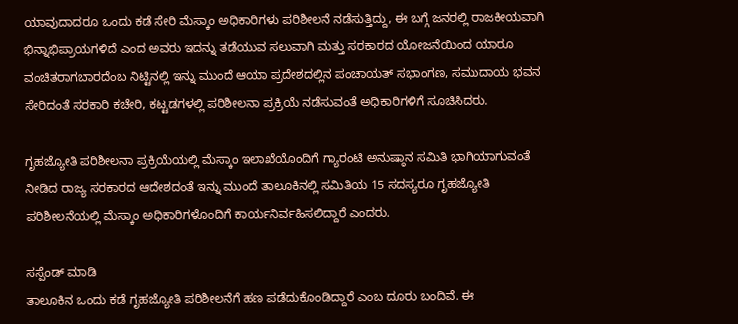ಯಾವುದಾದರೂ ಒಂದು ಕಡೆ ಸೇರಿ ಮೆಸ್ಕಾಂ ಅಧಿಕಾರಿಗಳು ಪರಿಶೀಲನೆ ನಡೆಸುತ್ತಿದ್ದು, ಈ ಬಗ್ಗೆ ಜನರಲ್ಲಿ ರಾಜಕೀಯವಾಗಿ ಭಿನ್ನಾಭಿಪ್ರಾಯಗಳಿದೆ ಎಂದ ಅವರು ಇದನ್ನು ತಡೆಯುವ ಸಲುವಾಗಿ ಮತ್ತು ಸರಕಾರದ ಯೋಜನೆಯಿಂದ ಯಾರೂ ವಂಚಿತರಾಗಬಾರದೆಂಬ ನಿಟ್ಟಿನಲ್ಲಿ ಇನ್ನು ಮುಂದೆ ಆಯಾ ಪ್ರದೇಶದಲ್ಲಿನ ಪಂಚಾಯತ್‌ ಸಭಾಂಗಣ, ಸಮುದಾಯ ಭವನ ಸೇರಿದಂತೆ ಸರಕಾರಿ ಕಚೇರಿ, ಕಟ್ಟಡಗಳಲ್ಲಿ ಪರಿಶೀಲನಾ ಪ್ರಕ್ರಿಯೆ ನಡೆಸುವಂತೆ ಅಧಿಕಾರಿಗಳಿಗೆ ಸೂಚಿಸಿದರು.

ಗೃಹಜ್ಯೋತಿ ಪರಿಶೀಲನಾ ಪ್ರಕ್ರಿಯೆಯಲ್ಲಿ ಮೆಸ್ಕಾಂ ಇಲಾಖೆಯೊಂದಿಗೆ ಗ್ಯಾರಂಟಿ ಅನುಷ್ಠಾನ ಸಮಿತಿ ಭಾಗಿಯಾಗುವಂತೆ ನೀಡಿದ ರಾಜ್ಯ ಸರಕಾರದ ಆದೇಶದಂತೆ ಇನ್ನು ಮುಂದೆ ತಾಲೂಕಿನಲ್ಲಿ ಸಮಿತಿಯ 15 ಸದಸ್ಯರೂ ಗೃಹಜ್ಯೋತಿ ಪರಿಶೀಲನೆಯಲ್ಲಿ ಮೆಸ್ಕಾಂ ಅಧಿಕಾರಿಗಳೊಂದಿಗೆ ಕಾರ್ಯನಿರ್ವಹಿಸಲಿದ್ದಾರೆ ಎಂದರು.

ಸಸ್ಪೆಂಡ್‌ ಮಾಡಿ
ತಾಲೂಕಿನ ಒಂದು ಕಡೆ ಗೃಹಜ್ಯೋತಿ ಪರಿಶೀಲನೆಗೆ ಹಣ ಪಡೆದುಕೊಂಡಿದ್ದಾರೆ ಎಂಬ ದೂರು ಬಂದಿವೆ. ಈ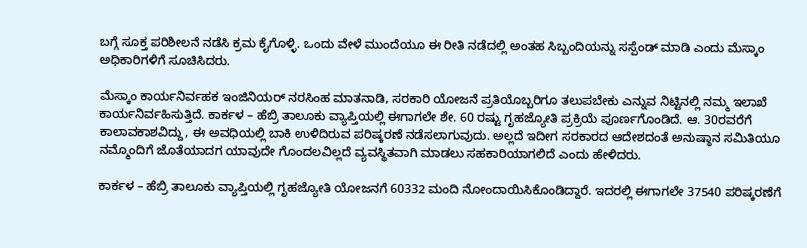ಬಗ್ಗೆ ಸೂಕ್ತ ಪರಿಶೀಲನೆ ನಡೆಸಿ ಕ್ರಮ ಕೈಗೊಳ್ಳಿ. ಒಂದು ವೇಳೆ ಮುಂದೆಯೂ ಈ ರೀತಿ ನಡೆದಲ್ಲಿ ಅಂತಹ ಸಿಬ್ಬಂದಿಯನ್ನು ಸಸ್ಪೆಂಡ್ ಮಾಡಿ ಎಂದು ಮೆಸ್ಕಾಂ ಅಧಿಕಾರಿಗಳಿಗೆ ಸೂಚಿಸಿದರು.

ಮೆಸ್ಕಾಂ ಕಾರ್ಯನಿರ್ವಹಕ ಇಂಜಿನಿಯರ್ ನರಸಿಂಹ ಮಾತನಾಡಿ, ಸರಕಾರಿ ಯೋಜನೆ ಪ್ರತಿಯೊಬ್ಬರಿಗೂ ತಲುಪಬೇಕು ಎನ್ನುವ ನಿಟ್ಟಿನಲ್ಲಿ ನಮ್ಮ ಇಲಾಖೆ ಕಾರ್ಯನಿರ್ವಹಿಸುತ್ತಿದೆ. ಕಾರ್ಕಳ – ಹೆಬ್ರಿ ತಾಲೂಕು ವ್ಯಾಪ್ತಿಯಲ್ಲಿ ಈಗಾಗಲೇ ಶೇ. 60 ರಷ್ಟು ಗೃಹಜ್ಯೋತಿ ಪ್ರಕ್ರಿಯೆ ಪೂರ್ಣಗೊಂಡಿದೆ. ಆ. 30ರವರೆಗೆ ಕಾಲಾವಕಾಶವಿದ್ದು, ಈ ಅವಧಿಯಲ್ಲಿ ಬಾಕಿ ಉಳಿದಿರುವ ಪರಿಷ್ಕರಣೆ ನಡೆಸಲಾಗುವುದು. ಅಲ್ಲದೆ ಇದೀಗ‌ ಸರಕಾರದ ಆದೇಶದಂತೆ ಅನುಷ್ಠಾನ ಸಮಿತಿಯೂ ನಮ್ಮೊಂದಿಗೆ ಜೊತೆಯಾದಗ ಯಾವುದೇ ಗೊಂದಲವಿಲ್ಲದೆ ವ್ಯವಸ್ಥಿತವಾಗಿ‌ ಮಾಡಲು ಸಹಕಾರಿಯಾಗಲಿದೆ ಎಂದು ಹೇಳಿದರು.

ಕಾರ್ಕಳ – ಹೆಬ್ರಿ ತಾಲೂಕು ವ್ಯಾಪ್ತಿಯಲ್ಲಿ ಗೃಹಜ್ಯೋತಿ ಯೋಜನಗೆ 60332 ಮಂದಿ ನೋಂದಾಯಿಸಿಕೊಂಡಿದ್ದಾರೆ. ಇದರಲ್ಲಿ ಈಗಾಗಲೇ 37540 ಪರಿಷ್ಕರಣೆಗೆ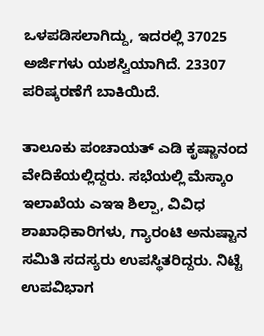ಒಳಪಡಿಸಲಾಗಿದ್ದು, ಇದರಲ್ಲಿ 37025 ಅರ್ಜಿಗಳು ಯಶಸ್ವಿಯಾಗಿದೆ. 23307 ಪರಿಷ್ಕರಣೆಗೆ ಬಾಕಿಯಿದೆ.

ತಾಲೂಕು ಪಂಚಾಯತ್‌ ಎಡಿ ಕೃಷ್ಣಾನಂದ ವೇದಿಕೆಯಲ್ಲಿದ್ದರು. ಸಭೆಯಲ್ಲಿ ಮೆಸ್ಕಾಂ ಇಲಾಖೆಯ ಎಇಇ ಶಿಲ್ಪಾ, ವಿವಿಧ ಶಾಖಾಧಿಕಾರಿಗಳು, ಗ್ಯಾರಂಟಿ ಅನುಷ್ಟಾನ ಸಮಿತಿ ಸದಸ್ಯರು ಉಪಸ್ಥಿತರಿದ್ದರು. ನಿಟ್ಟೆ ಉಪವಿಭಾಗ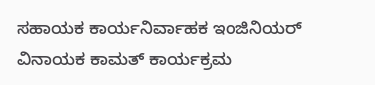ಸಹಾಯಕ ಕಾರ್ಯನಿರ್ವಾಹಕ ಇಂಜಿನಿಯರ್ ವಿನಾಯಕ ಕಾಮತ್ ಕಾರ್ಯಕ್ರಮ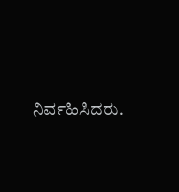ನಿರ್ವಹಿಸಿದರು.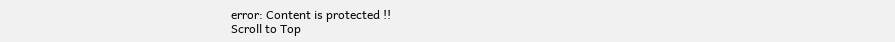error: Content is protected !!
Scroll to Top